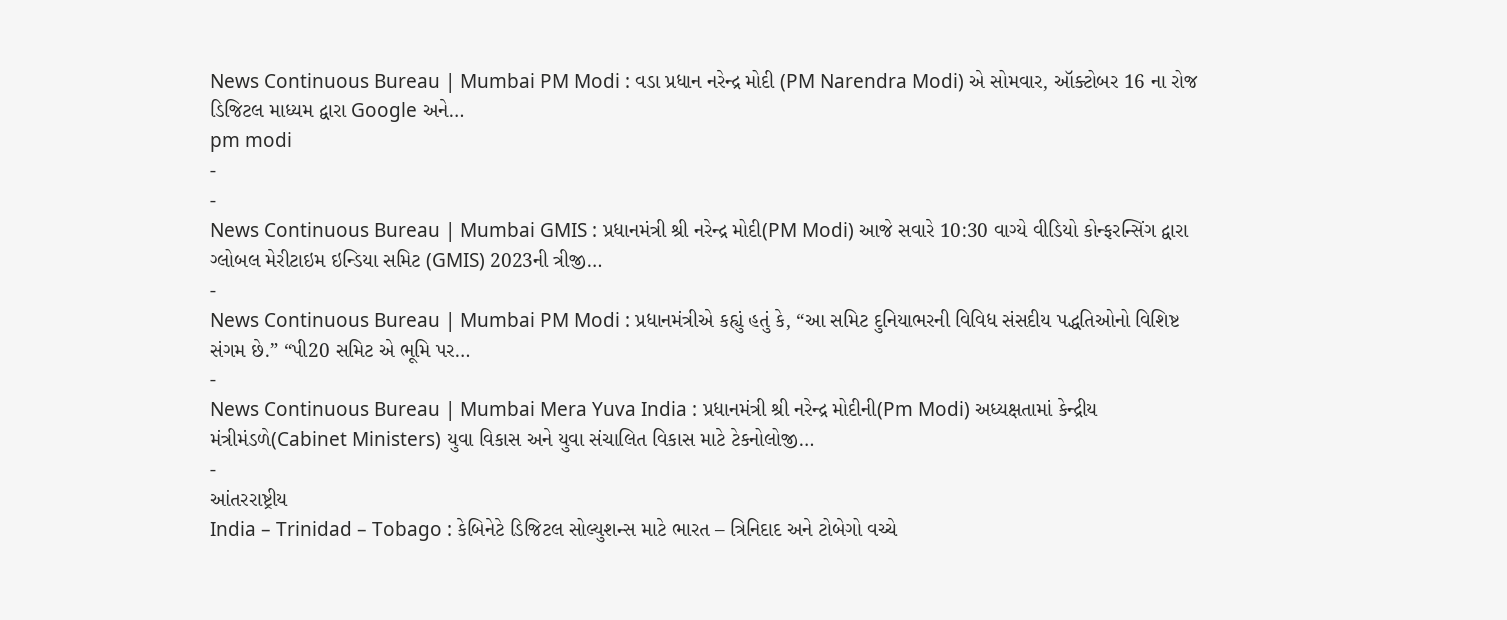News Continuous Bureau | Mumbai PM Modi : વડા પ્રધાન નરેન્દ્ર મોદી (PM Narendra Modi) એ સોમવાર, ઑક્ટોબર 16 ના રોજ ડિજિટલ માધ્યમ દ્વારા Google અને…
pm modi
-
-
News Continuous Bureau | Mumbai GMIS : પ્રધાનમંત્રી શ્રી નરેન્દ્ર મોદી(PM Modi) આજે સવારે 10:30 વાગ્યે વીડિયો કોન્ફરન્સિંગ દ્વારા ગ્લોબલ મેરીટાઇમ ઇન્ડિયા સમિટ (GMIS) 2023ની ત્રીજી…
-
News Continuous Bureau | Mumbai PM Modi : પ્રધાનમંત્રીએ કહ્યું હતું કે, “આ સમિટ દુનિયાભરની વિવિધ સંસદીય પદ્ધતિઓનો વિશિષ્ટ સંગમ છે.” “પી20 સમિટ એ ભૂમિ પર…
-
News Continuous Bureau | Mumbai Mera Yuva India : પ્રધાનમંત્રી શ્રી નરેન્દ્ર મોદીની(Pm Modi) અધ્યક્ષતામાં કેન્દ્રીય મંત્રીમંડળે(Cabinet Ministers) યુવા વિકાસ અને યુવા સંચાલિત વિકાસ માટે ટેકનોલોજી…
-
આંતરરાષ્ટ્રીય
India – Trinidad – Tobago : કેબિનેટે ડિજિટલ સોલ્યુશન્સ માટે ભારત – ત્રિનિદાદ અને ટોબેગો વચ્ચે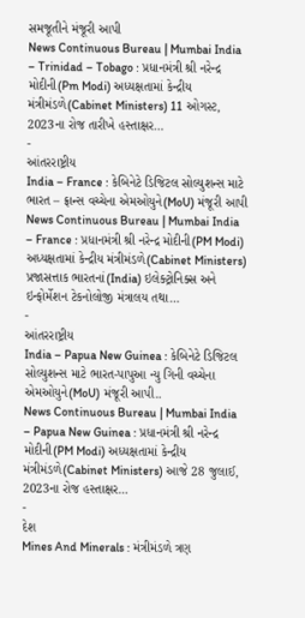સમજૂતીને મંજૂરી આપી
News Continuous Bureau | Mumbai India – Trinidad – Tobago : પ્રધાનમંત્રી શ્રી નરેન્દ્ર મોદીની(Pm Modi) અધ્યક્ષતામાં કેન્દ્રીય મંત્રીમંડળે(Cabinet Ministers) 11 ઓગસ્ટ, 2023ના રોજ તારીખે હસ્તાક્ષર…
-
આંતરરાષ્ટ્રીય
India – France : કેબિનેટે ડિજિટલ સોલ્યુશન્સ માટે ભારત – ફ્રાન્સ વચ્ચેના એમઓયુને(MoU) મંજૂરી આપી
News Continuous Bureau | Mumbai India – France : પ્રધાનમંત્રી શ્રી નરેન્દ્ર મોદીની(PM Modi) અધ્યક્ષતામાં કેન્દ્રીય મંત્રીમંડળે(Cabinet Ministers) પ્રજાસત્તાક ભારતનાં(India) ઇલેક્ટ્રોનિક્સ અને ઇન્ફોર્મેશન ટેકનોલોજી મંત્રાલય તથા…
-
આંતરરાષ્ટ્રીય
India – Papua New Guinea : કેબિનેટે ડિજિટલ સોલ્યુશન્સ માટે ભારત-પાપુઆ ન્યુ ગિની વચ્ચેના એમઓયુને(MoU) મંજૂરી આપી..
News Continuous Bureau | Mumbai India – Papua New Guinea : પ્રધાનમંત્રી શ્રી નરેન્દ્ર મોદીની(PM Modi) અધ્યક્ષતામાં કેન્દ્રીય મંત્રીમંડળે(Cabinet Ministers) આજે 28 જુલાઈ, 2023ના રોજ હસ્તાક્ષર…
-
દેશ
Mines And Minerals : મંત્રીમંડળે ત્રણ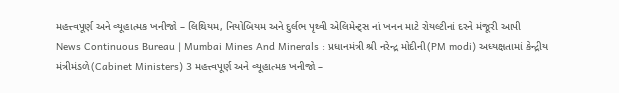મહત્ત્વપૂર્ણ અને વ્યૂહાત્મક ખનીજો – લિથિયમ, નિયોબિયમ અને દુર્લભ પૃથ્વી એલિમેન્ટ્સ નાં ખનન માટે રોયલ્ટીનાં દરને મંજૂરી આપી
News Continuous Bureau | Mumbai Mines And Minerals : પ્રધાનમંત્રી શ્રી નરેન્દ્ર મોદીની(PM modi) અધ્યક્ષતામાં કેન્દ્રીય મંત્રીમંડળે(Cabinet Ministers) 3 મહત્ત્વપૂર્ણ અને વ્યૂહાત્મક ખનીજો –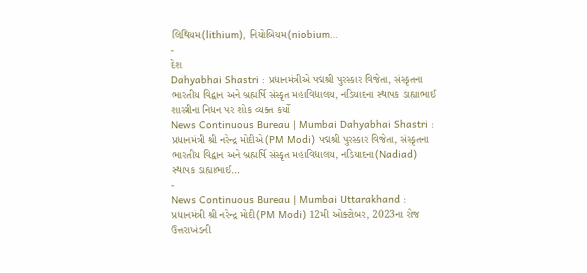લિથિયમ(lithium), નિયોબિયમ(niobium…
-
દેશ
Dahyabhai Shastri : પ્રધાનમંત્રીએ પદ્મશ્રી પુરસ્કાર વિજેતા, સંસ્કૃતના ભારતીય વિદ્વાન અને બ્રહ્મર્ષિ સંસ્કૃત મહાવિદ્યાલય, નડિયાદના સ્થાપક ડાહ્યાભાઈ શાસ્ત્રીના નિધન પર શોક વ્યક્ત કર્યો
News Continuous Bureau | Mumbai Dahyabhai Shastri : પ્રધાનમંત્રી શ્રી નરેન્દ્ર મોદીએ(PM Modi) પદ્મશ્રી પુરસ્કાર વિજેતા, સંસ્કૃતના ભારતીય વિદ્વાન અને બ્રહ્મર્ષિ સંસ્કૃત મહાવિદ્યાલય, નડિયાદના(Nadiad) સ્થાપક ડાહ્યાભાઈ…
-
News Continuous Bureau | Mumbai Uttarakhand : પ્રધાનમંત્રી શ્રી નરેન્દ્ર મોદી(PM Modi) 12મી ઓક્ટોબર, 2023ના રોજ ઉત્તરાખંડની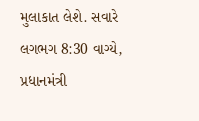મુલાકાત લેશે. સવારે લગભગ 8:30 વાગ્યે, પ્રધાનમંત્રી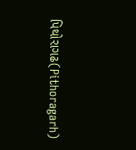પિથોરાગઢ(Pithoragarh)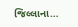જિલ્લાના…